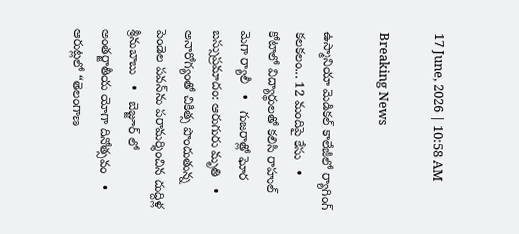17 June, 2026 | 10:58 AM

Breaking News

ఉస్మానియా మెడికల్ కాలేజీలో ర్యాగింగ్ కలకలం... 12 మందిపై కేసు   •   కోటాలో విద్యార్థులతో కలిసి రాహుల్ మెగా ర్యాలీ   •   గుజరాత్లో ఘోర బస్సుప్రమాదం: ఆరుగురు మృతి   •   అనారోగ్యంతో చికిత్స పొందుతున్న పెండెల పవన్‌ను పరామర్శించిన దుద్దిళ్ల శ్రీనుబాబు   •   బెజ్జూర్ లో అంతర్జాతీయ యోగా దినోత్సవం   •   ఆరుట్లలో “తెలంగాణ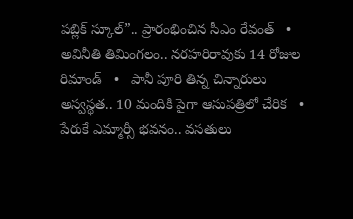పబ్లిక్ స్కూల్”.. ప్రారంభించిన సీఎం రేవంత్   •   అవినీతి తిమింగలం.. నరహరిరావుకు 14 రోజుల రిమాండ్   •   పానీ పూరి తిన్న చిన్నారులు అస్వస్థత.. 10 మందికి పైగా ఆసుపత్రిలో చేరిక   •   పేరుకే ఎమ్మార్సీ భవనం.. వసతులు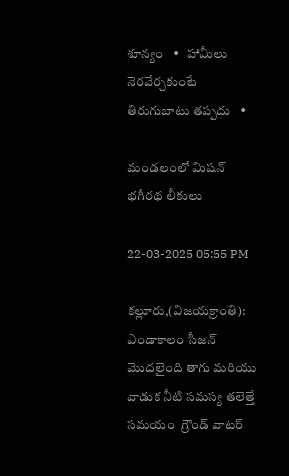శూన్యం   •   హామీలు నెరవేర్చకుంటే తిరుగుబాటు తప్పదు   •

మండలంలో మిషన్ భగీరథ లీకులు

22-03-2025 05:55 PM

కల్లూరు,(విజయక్రాంతి): ఎండాకాలం సీజన్ మొదలైంది తాగు మరియు వాడుక నీటి సమస్య తలెత్తే సమయం  గ్రౌండ్ వాటర్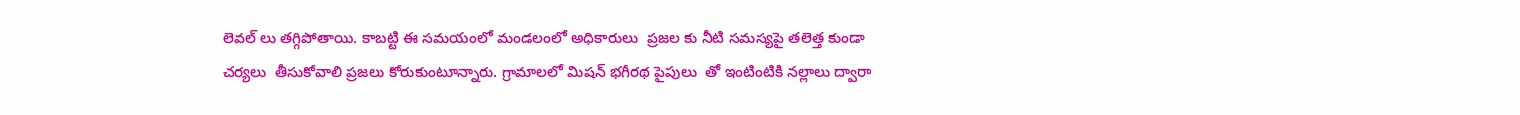లెవల్ లు తగ్గిపోతాయి. కాబట్టి ఈ సమయంలో మండలంలో అధికారులు  ప్రజల కు నీటి సమస్యపై తలెత్త కుండా చర్యలు  తీసుకోవాలి ప్రజలు కోరుకుంటూన్నారు. గ్రామాలలో మిషన్ భగీరథ పైపులు  తో ఇంటింటికి నల్లాలు ద్వారా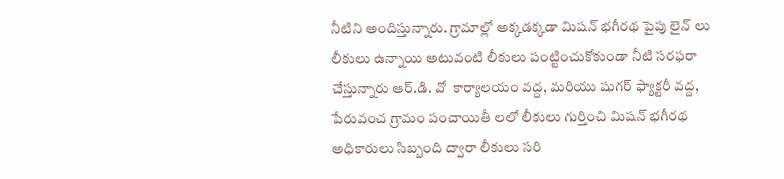నీటిని అందిస్తున్నారు. గ్రామాల్లో అక్కడక్కడా మిషన్ భగీరథ పైపు లైన్ లు లీకులు ఉన్నాయి అటువంటి లీకులు పంట్టించుకోకుండా నీటి సరఫరా చేస్తున్నారు ఆర్.డి. వో  కార్యాలయం వద్ద, మరియు షుగర్ ఫ్యాక్టరీ వద్ద, పేరువంచ గ్రామం పంచాయితీ లలో లీకులు గుర్తించి మిషన్ భగీరథ  అధికారులు సిబ్బంది ద్వారా లీకులు సరి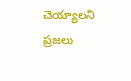చెయ్యాలని ప్రజలు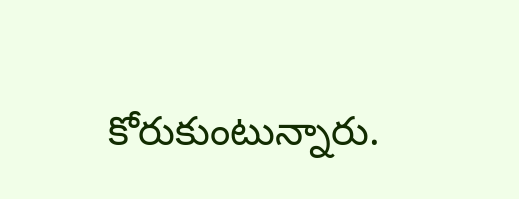కోరుకుంటున్నారు.